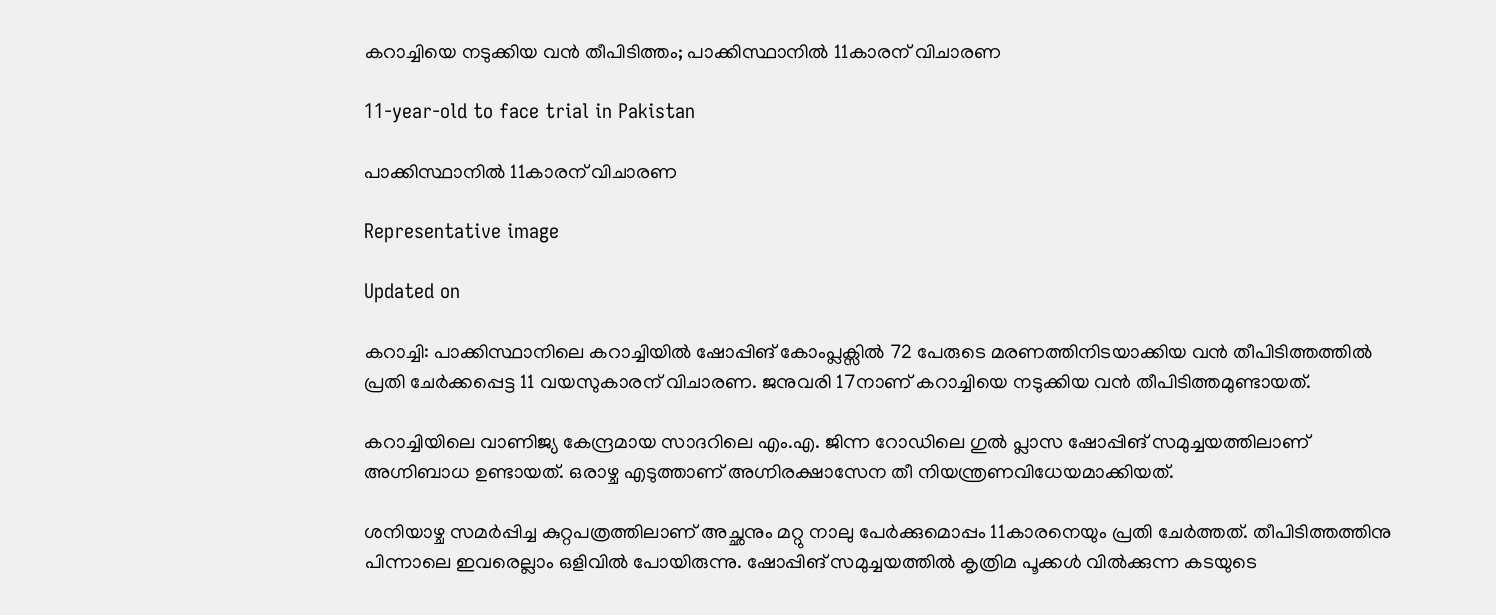കറാച്ചിയെ നടുക്കിയ വൻ തീപിടിത്തം; പാക്കിസ്ഥാനിൽ 11കാരന് വിചാരണ

11-year-old to face trial in Pakistan

പാക്കിസ്ഥാനിൽ 11കാരന് വിചാരണ

Representative image

Updated on

കറാച്ചി: പാക്കിസ്ഥാനിലെ കറാച്ചിയിൽ ഷോപ്പിങ് കോംപ്ലക്സിൽ 72 പേരുടെ മരണത്തിനിടയാക്കിയ വൻ തീപിടിത്തത്തിൽ പ്രതി ചേർക്കപ്പെട്ട 11 വയസുകാരന് വിചാരണ. ജനുവരി 17നാണ് കറാച്ചിയെ നടുക്കിയ വൻ തീപിടിത്തമുണ്ടായത്.

കറാച്ചിയിലെ വാണിജ്യ കേന്ദ്രമായ സാദറിലെ എം.എ. ജിന്ന റോഡിലെ ഗുൽ പ്ലാസ ഷോപ്പിങ് സമുച്ചയത്തിലാണ് അഗ്നിബാധ ഉണ്ടായത്. ഒരാഴ്ച എടുത്താണ് അഗ്നിരക്ഷാസേന തീ നിയന്ത്രണവിധേയമാക്കിയത്.

ശനിയാഴ്ച സമർപ്പിച്ച കുറ്റപത്രത്തിലാണ് അച്ഛനും മറ്റു നാലു പേർക്കുമൊപ്പം 11കാരനെയും പ്രതി ചേർത്തത്. തീപിടിത്തത്തിനു പിന്നാലെ ഇവരെല്ലാം ഒളിവിൽ പോയിരുന്നു. ഷോപ്പിങ് സമുച്ചയത്തിൽ കൃത്രിമ പൂക്കൾ വിൽക്കുന്ന കടയുടെ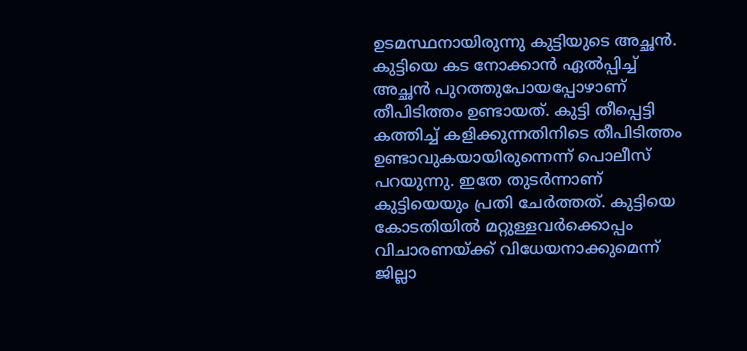ഉടമസ്ഥനായിരുന്നു കുട്ടിയുടെ അച്ഛൻ. കുട്ടിയെ കട നോക്കാൻ ഏൽപ്പിച്ച് അച്ഛൻ പുറത്തുപോയപ്പോഴാണ് തീപിടിത്തം ഉണ്ടായത്. കുട്ടി തീപ്പെട്ടി കത്തിച്ച് കളിക്കുന്നതിനിടെ തീപിടിത്തം ഉണ്ടാവുകയായിരുന്നെന്ന് പൊലീസ് പറയുന്നു. ഇതേ തുടർന്നാണ് കുട്ടിയെയും പ്രതി ചേർത്തത്. കുട്ടിയെ കോടതിയിൽ മറ്റുള്ളവർക്കൊപ്പം വിചാരണയ്ക്ക് വിധേയനാക്കുമെന്ന് ജില്ലാ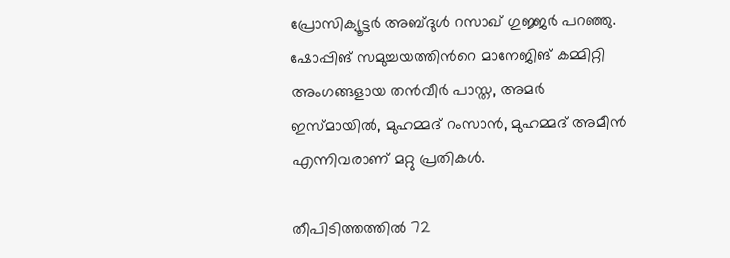പ്രോസിക്യൂട്ടർ അബ്ദുൾ റസാഖ് ഗുജ്ജർ പറഞ്ഞു. ഷോപ്പിങ് സമുച്ചയത്തിന്‍റെ മാനേജിങ് കമ്മിറ്റി അംഗങ്ങളായ തൻവീർ പാസ്ത, അമർ ഇസ്മായിൽ, മുഹമ്മദ് റംസാൻ, മുഹമ്മദ് അമീൻ എന്നിവരാണ് മറ്റു പ്രതികൾ.

തീപിടിത്തത്തിൽ 72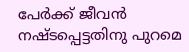പേർക്ക് ജീവൻ നഷ്ടപ്പെട്ടതിനു പുറമെ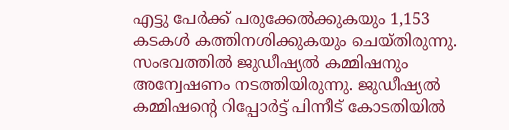എട്ടു പേർക്ക് പരുക്കേൽക്കുകയും 1,153 കടകൾ കത്തിനശിക്കുകയും ചെയ്തിരുന്നു. സംഭവത്തിൽ ജുഡീഷ്യൽ കമ്മിഷനും അന്വേഷണം നടത്തിയിരുന്നു. ജുഡീഷ്യൽ കമ്മിഷന്‍റെ റിപ്പോർട്ട് പിന്നീട് കോടതിയിൽ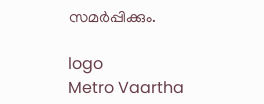സമർപ്പിക്കും.

logo
Metro Vaartha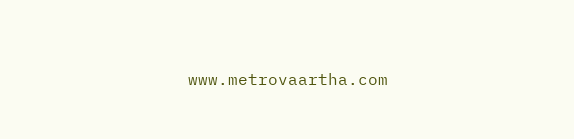www.metrovaartha.com